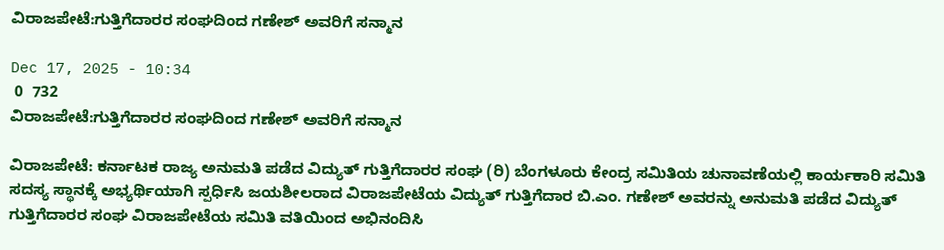ವಿರಾಜಪೇಟೆ:ಗುತ್ತಿಗೆದಾರರ ಸಂಘದಿಂದ ಗಣೇಶ್ ಅವರಿಗೆ ಸನ್ಮಾನ

Dec 17, 2025 - 10:34
 0  732
ವಿರಾಜಪೇಟೆ:ಗುತ್ತಿಗೆದಾರರ ಸಂಘದಿಂದ ಗಣೇಶ್ ಅವರಿಗೆ ಸನ್ಮಾನ

ವಿರಾಜಪೇಟೆ: ಕರ್ನಾಟಕ ರಾಜ್ಯ ಅನುಮತಿ ಪಡೆದ ವಿದ್ಯುತ್ ಗುತ್ತಿಗೆದಾರರ ಸಂಘ (ರಿ) ಬೆಂಗಳೂರು ಕೇಂದ್ರ ಸಮಿತಿಯ ಚುನಾವಣೆಯಲ್ಲಿ ಕಾರ್ಯಕಾರಿ ಸಮಿತಿ ಸದಸ್ಯ ಸ್ಥಾನಕ್ಕೆ ಅಭ್ಯರ್ಥಿಯಾಗಿ ಸ್ಪರ್ಧಿಸಿ ಜಯಶೀಲರಾದ ವಿರಾಜಪೇಟೆಯ ವಿದ್ಯುತ್ ಗುತ್ತಿಗೆದಾರ ಬಿ.ಎಂ. ಗಣೇಶ್ ಅವರನ್ನು ಅನುಮತಿ ಪಡೆದ ವಿದ್ಯುತ್ ಗುತ್ತಿಗೆದಾರರ ಸಂಘ ವಿರಾಜಪೇಟೆಯ ಸಮಿತಿ ವತಿಯಿಂದ ಅಭಿನಂದಿಸಿ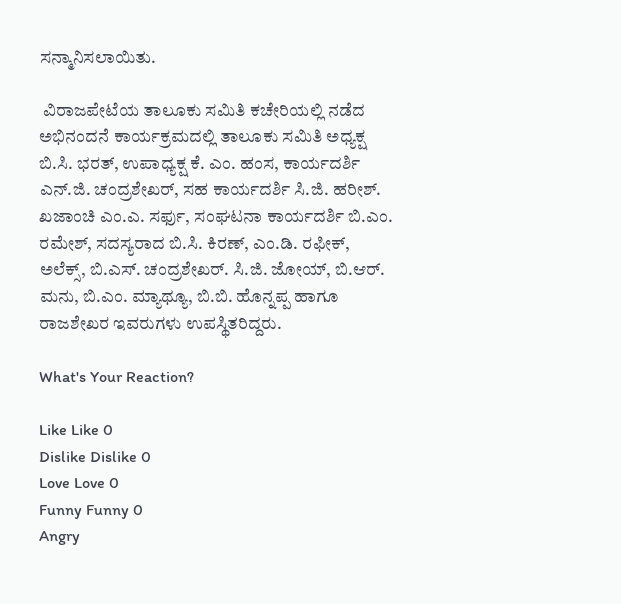ಸನ್ಮಾನಿಸಲಾಯಿತು.

 ವಿರಾಜಪೇಟೆಯ ತಾಲೂಕು ಸಮಿತಿ ಕಚೇರಿಯಲ್ಲಿ ನಡೆದ ಅಭಿನಂದನೆ ಕಾರ್ಯಕ್ರಮದಲ್ಲಿ ತಾಲೂಕು ಸಮಿತಿ ಅಧ್ಯಕ್ಷ ಬಿ.ಸಿ. ಭರತ್, ಉಪಾಧ್ಯಕ್ಷ ಕೆ. ಎಂ. ಹಂಸ, ಕಾರ್ಯದರ್ಶಿ ಎನ್.ಜಿ. ಚಂದ್ರಶೇಖರ್, ಸಹ ಕಾರ್ಯದರ್ಶಿ ಸಿ.ಜಿ. ಹರೀಶ್. ಖಜಾಂಚಿ ಎಂ.ಎ. ಸರ್ಫು, ಸಂಘಟನಾ ಕಾರ್ಯದರ್ಶಿ ಬಿ.ಎಂ. ರಮೇಶ್, ಸದಸ್ಯರಾದ ಬಿ.ಸಿ. ಕಿರಣ್, ಎಂ.ಡಿ. ರಫೀಕ್, ಅಲೆಕ್ಸ್, ಬಿ.ಎಸ್. ಚಂದ್ರಶೇಖರ್. ಸಿ.ಜಿ. ಜೋಯ್, ಬಿ.ಆರ್. ಮನು, ಬಿ.ಎಂ. ಮ್ಯಾಥ್ಯೂ, ಬಿ.ಬಿ. ಹೊನ್ನಪ್ಪ ಹಾಗೂ ರಾಜಶೇಖರ ಇವರುಗಳು ಉಪಸ್ಥಿತರಿದ್ದರು.

What's Your Reaction?

Like Like 0
Dislike Dislike 0
Love Love 0
Funny Funny 0
Angry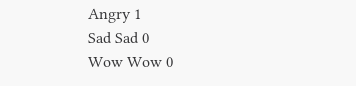Angry 1
Sad Sad 0
Wow Wow 0